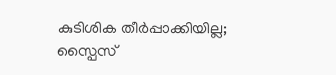കുടിശിക തീർപ്പാക്കിയില്ല; സ്പൈസ്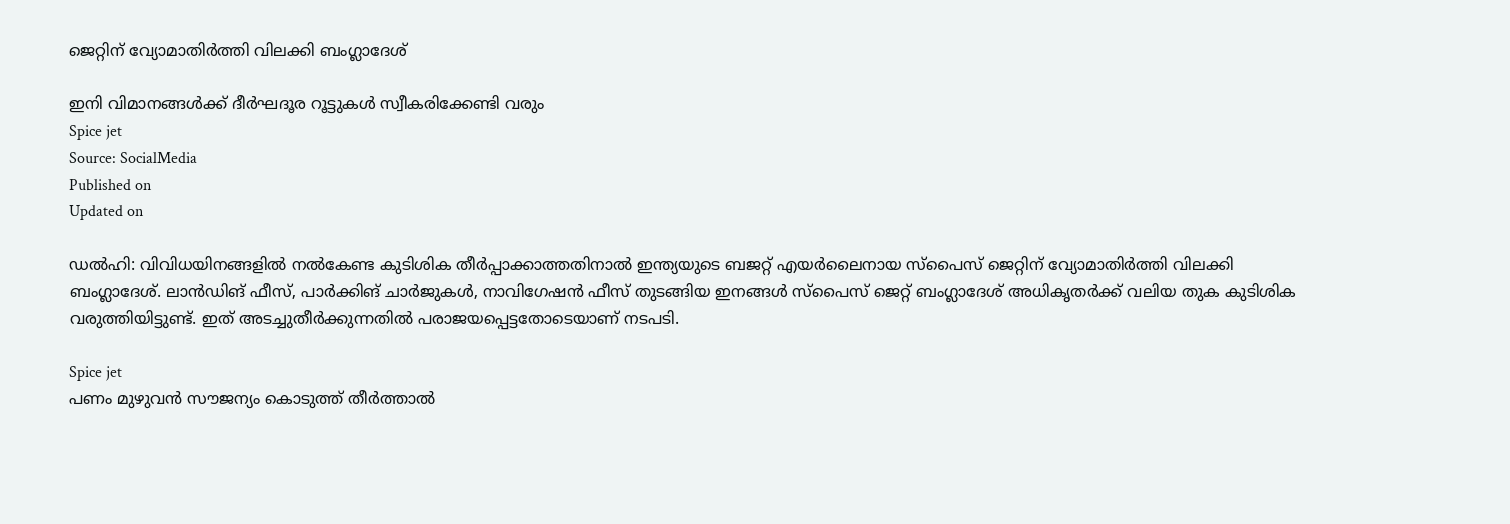ജെറ്റിന് വ്യോമാതിർത്തി വിലക്കി ബംഗ്ലാദേശ്

ഇനി വിമാനങ്ങൾക്ക് ദീർഘദൂര റൂട്ടുകൾ സ്വീകരിക്കേണ്ടി വരും
Spice jet
Source: SocialMedia
Published on
Updated on

ഡൽഹി: വിവിധയിനങ്ങളിൽ നൽകേണ്ട കുടിശിക തീർപ്പാക്കാത്തതിനാൽ ഇന്ത്യയുടെ ബജറ്റ് എയർലൈനായ സ്പൈസ് ജെറ്റിന് വ്യോമാതിർത്തി വിലക്കി ബംഗ്ലാദേശ്. ലാൻഡിങ് ഫീസ്, പാർക്കിങ് ചാർജുകൾ, നാവിഗേഷൻ ഫീസ് തുടങ്ങിയ ഇനങ്ങൾ സ്പൈസ് ജെറ്റ് ബംഗ്ലാദേശ് അധികൃതർക്ക് വലിയ തുക കുടിശിക വരുത്തിയിട്ടുണ്ട്. ഇത് അടച്ചുതീർക്കുന്നതിൽ പരാജയപ്പെട്ടതോടെയാണ് നടപടി.

Spice jet
പണം മുഴുവൻ സൗജന്യം കൊടുത്ത് തീർത്താൽ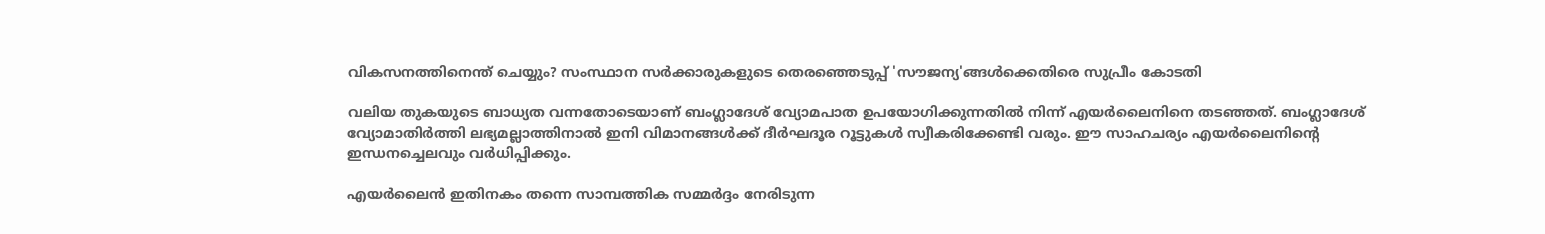വികസനത്തിനെന്ത് ചെയ്യും? സംസ്ഥാന സർക്കാരുകളുടെ തെരഞ്ഞെടുപ്പ് 'സൗജന്യ'ങ്ങൾക്കെതിരെ സുപ്രീം കോടതി

വലിയ തുകയുടെ ബാധ്യത വന്നതോടെയാണ് ബംഗ്ലാദേശ് വ്യോമപാത ഉപയോഗിക്കുന്നതിൽ നിന്ന് എയർലൈനിനെ തടഞ്ഞത്. ബംഗ്ലാദേശ് വ്യോമാതിർത്തി ലഭ്യമല്ലാത്തിനാൽ ഇനി വിമാനങ്ങൾക്ക് ദീർഘദൂര റൂട്ടുകൾ സ്വീകരിക്കേണ്ടി വരും. ഈ സാഹചര്യം എയർലൈനിൻ്റെ ഇന്ധനച്ചെലവും വർധിപ്പിക്കും.

എയർലൈൻ ഇതിനകം തന്നെ സാമ്പത്തിക സമ്മർദ്ദം നേരിടുന്ന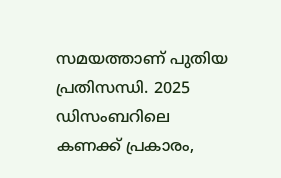സമയത്താണ് പുതിയ പ്രതിസന്ധി. 2025 ഡിസംബറിലെ കണക്ക് പ്രകാരം,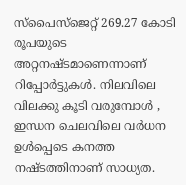സ്‌പൈസ്‌ജെറ്റ് 269.27 കോടി രൂപയുടെ അറ്റനഷ്ടമാണെന്നാണ് റിപ്പോർട്ടുകൾ. നിലവിലെ വിലക്കു കൂടി വരുമ്പോൾ , ഇന്ധന ചെലവിലെ വർധന ഉൾപ്പെടെ കനത്ത നഷ്ടത്തിനാണ് സാധ്യത.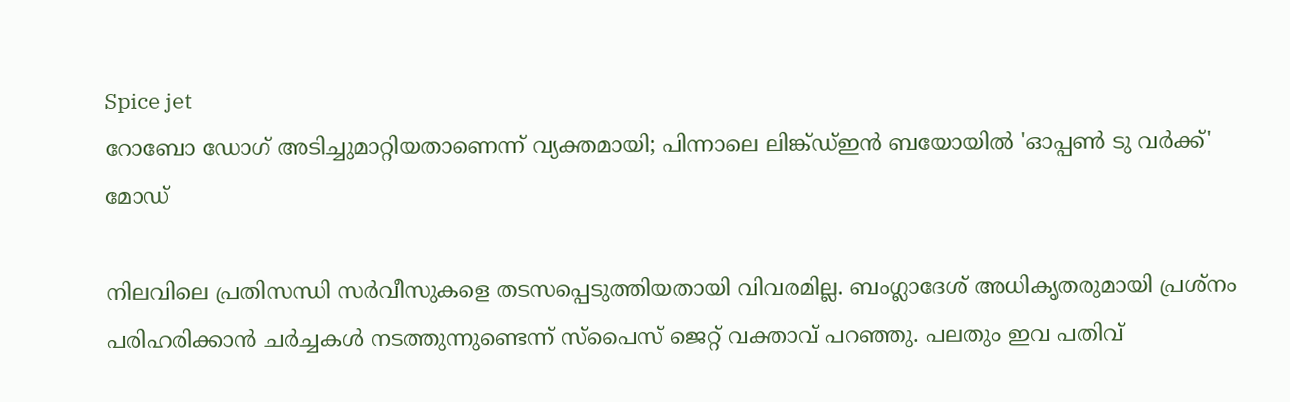Spice jet
റോബോ ഡോഗ് അടിച്ചുമാറ്റിയതാണെന്ന് വ്യക്തമായി; പിന്നാലെ ലിങ്ക്ഡ്ഇന്‍ ബയോയില്‍ 'ഓപ്പണ്‍ ടു വര്‍ക്ക്' മോഡ്

നിലവിലെ പ്രതിസന്ധി സർവീസുകളെ തടസപ്പെടുത്തിയതായി വിവരമില്ല. ബംഗ്ലാദേശ് അധികൃതരുമായി പ്രശ്‌നം പരിഹരിക്കാൻ ചർച്ചകൾ നടത്തുന്നുണ്ടെന്ന് സ്‌പൈസ് ജെറ്റ് വക്താവ് പറഞ്ഞു. പലതും ഇവ പതിവ്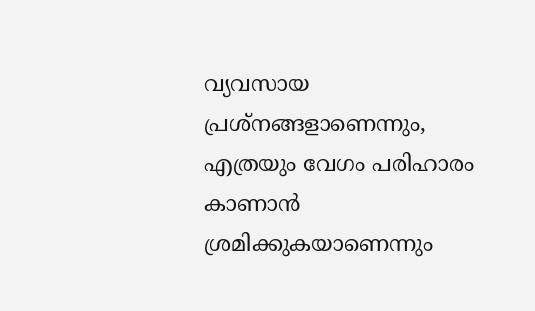വ്യവസായ പ്രശ്നങ്ങളാണെന്നും, എത്രയും വേഗം പരിഹാരം കാണാൻ ശ്രമിക്കുകയാണെന്നും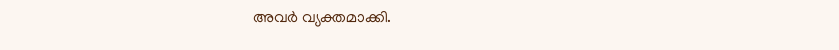അവർ വ്യക്തമാക്കി.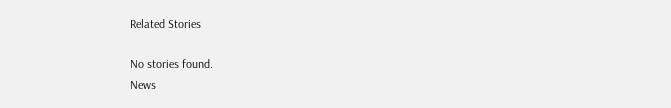Related Stories

No stories found.
News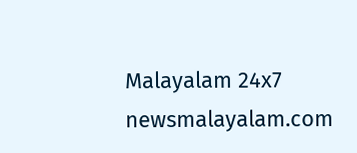Malayalam 24x7
newsmalayalam.com